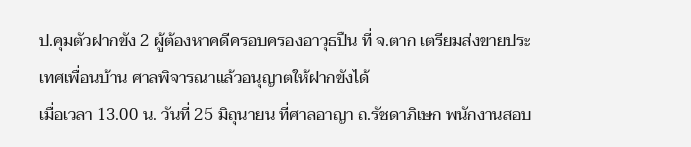ป.คุมตัวฝากขัง 2 ผู้ต้องหาคดีครอบครองอาวุธปืน ที่ จ.ตาก เตรียมส่งขายประเทศเพื่อนบ้าน ศาลพิจารณาแล้วอนุญาตให้ฝากขังได้
เมื่อเวลา 13.00 น. วันที่ 25 มิถุนายน ที่ศาลอาญา ถ.รัชดาภิเษก พนักงานสอบ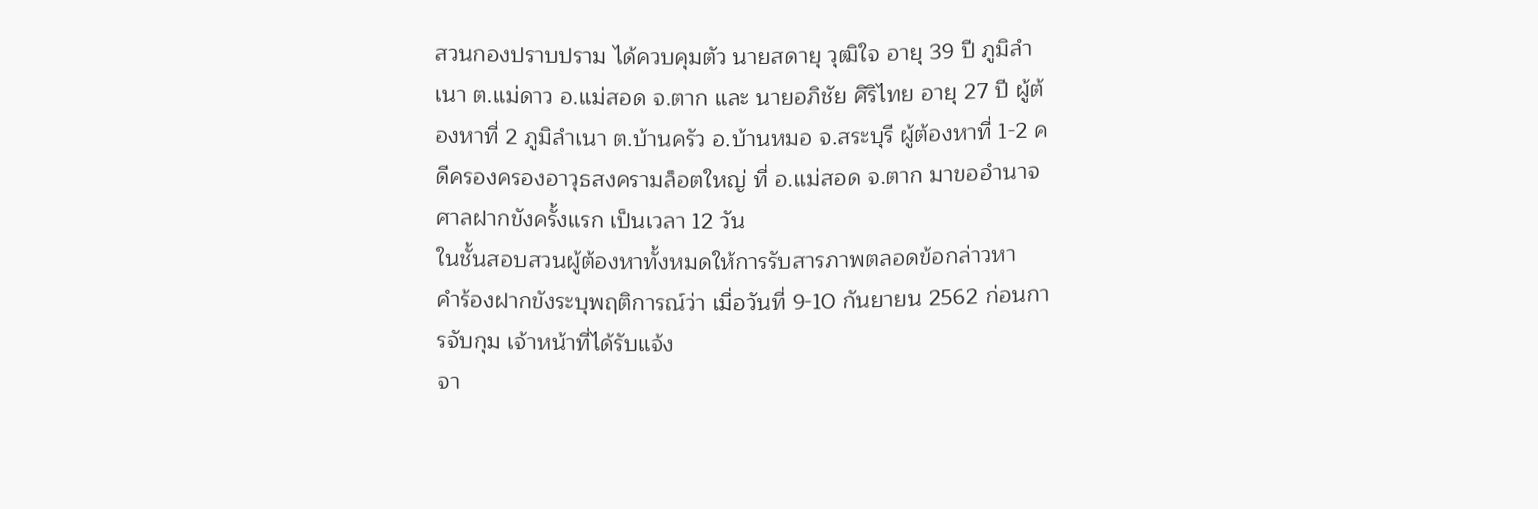สวนกองปราบปราม ได้ควบคุมตัว นายสดายุ วุฒิใจ อายุ 39 ปี ภูมิลำเนา ต.แม่ดาว อ.แม่สอด จ.ตาก และ นายอภิชัย ศิริไทย อายุ 27 ปี ผู้ต้องหาที่ 2 ภูมิลำเนา ต.บ้านครัว อ.บ้านหมอ จ.สระบุรี ผู้ต้องหาที่ 1-2 คดีครองครองอาวุธสงครามล็อตใหญ่ ที่ อ.แม่สอด จ.ตาก มาขออำนาจศาลฝากขังครั้งแรก เป็นเวลา 12 วัน
ในชั้นสอบสวนผู้ต้องหาทั้งหมดให้การรับสารภาพตลอดข้อกล่าวหา
คำร้องฝากขังระบุพฤติการณ์ว่า เมื่อวันที่ 9-10 กันยายน 2562 ก่อนการจับกุม เจ้าหน้าที่ได้รับแจ้ง
จา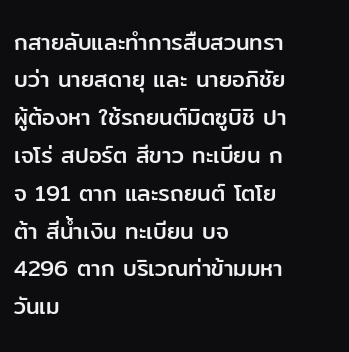กสายลับและทำการสืบสวนทราบว่า นายสดายุ และ นายอภิชัย ผู้ต้องหา ใช้รถยนต์มิตซูบิชิ ปาเจโร่ สปอร์ต สีขาว ทะเบียน กจ 191 ตาก และรถยนต์ โตโยต้า สีน้ำเงิน ทะเบียน บจ 4296 ตาก บริเวณท่าข้ามมหาวันเม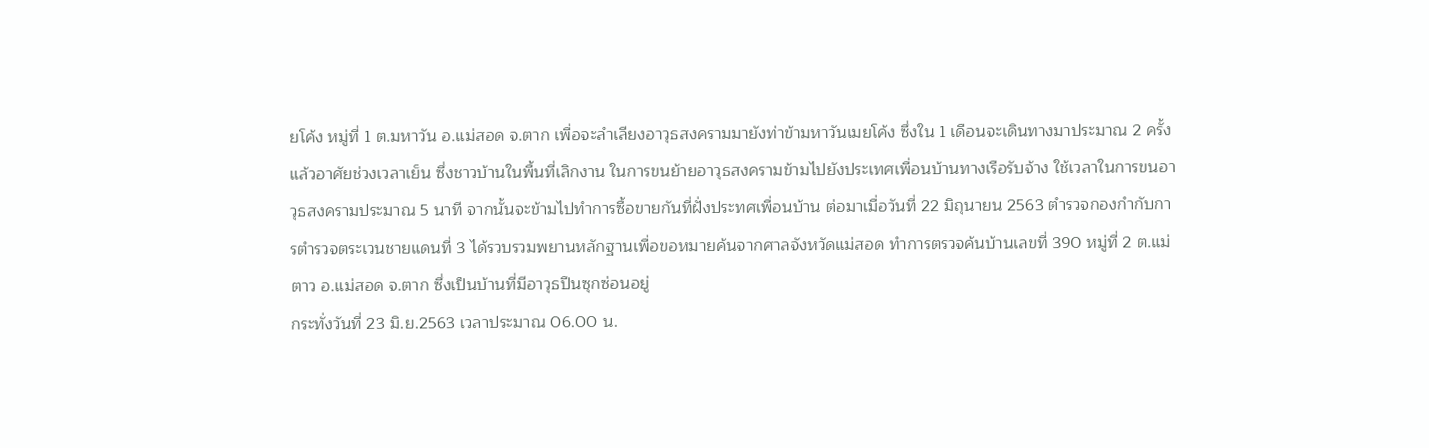ยโค้ง หมู่ที่ 1 ต.มหาวัน อ.แม่สอด จ.ตาก เพื่อจะลำเลียงอาวุธสงครามมายังท่าข้ามหาวันเมยโค้ง ซึ่งใน 1 เดือนจะเดินทางมาประมาณ 2 ครั้ง แล้วอาศัยช่วงเวลาเย็น ซึ่งชาวบ้านในพื้นที่เลิกงาน ในการขนย้ายอาวุธสงครามข้ามไปยังประเทศเพื่อนบ้านทางเรือรับจ้าง ใช้เวลาในการขนอาวุธสงครามประมาณ 5 นาที จากนั้นจะข้ามไปทำการซื้อขายกันที่ฝั่งประทศเพื่อนบ้าน ต่อมาเมื่อวันที่ 22 มิถุนายน 2563 ตำรวจกองกำกับการตำรวจตระเวนชายแดนที่ 3 ได้รวบรวมพยานหลักฐานเพื่อขอหมายค้นจากศาลจังหวัดแม่สอด ทำการตรวจค้นบ้านเลขที่ 390 หมู่ที่ 2 ต.แม่ตาว อ.แม่สอด จ.ตาก ซึ่งเป็นบ้านที่มีอาวุธปืนซุกซ่อนอยู่
กระทั่งวันที่ 23 มิ.ย.2563 เวลาประมาณ 06.00 น.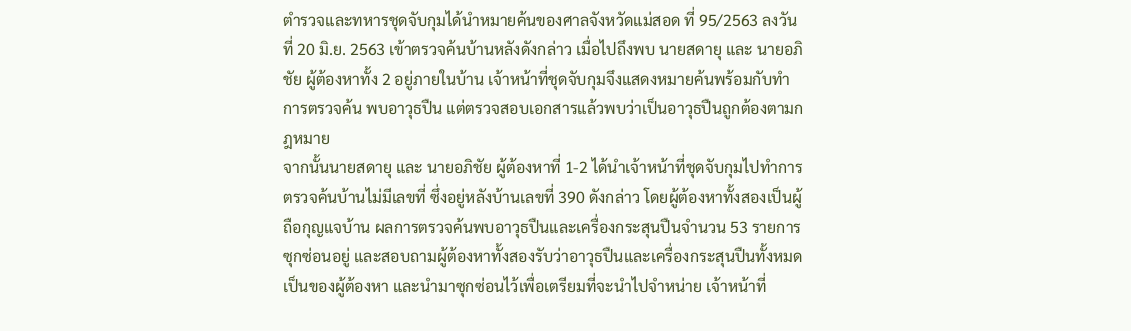ตำรวจและทหารชุดจับกุมได้นำหมายค้นของศาลจังหวัดแม่สอด ที่ 95/2563 ลงวันที่ 20 มิ.ย. 2563 เข้าตรวจค้นบ้านหลังดังกล่าว เมื่อไปถึงพบ นายสดายุ และ นายอภิชัย ผู้ต้องหาทั้ง 2 อยู่ภายในบ้าน เจ้าหน้าที่ชุดจับกุมจึงแสดงหมายค้นพร้อมกับทำการตรวจค้น พบอาวุธปืน แต่ตรวจสอบเอกสารแล้วพบว่าเป็นอาวุธปืนถูกต้องตามกฎหมาย
จากนั้นนายสดายุ และ นายอภิชัย ผู้ต้องหาที่ 1-2 ได้นำเจ้าหน้าที่ชุดจับกุมไปทำการตรวจค้นบ้านไม่มีเลขที่ ซึ่งอยู่หลังบ้านเลขที่ 390 ดังกล่าว โดยผู้ต้องหาทั้งสองเป็นผู้ถือกุญแจบ้าน ผลการตรวจค้นพบอาวุธปืนและเครื่องกระสุนปืนจำนวน 53 รายการ ซุกซ่อนอยู่ และสอบถามผู้ต้องหาทั้งสองรับว่าอาวุธปืนและเครื่องกระสุนปืนทั้งหมดเป็นของผู้ต้องหา และนำมาซุกซ่อนไว้เพื่อเตรียมที่จะนำไปจำหน่าย เจ้าหน้าที่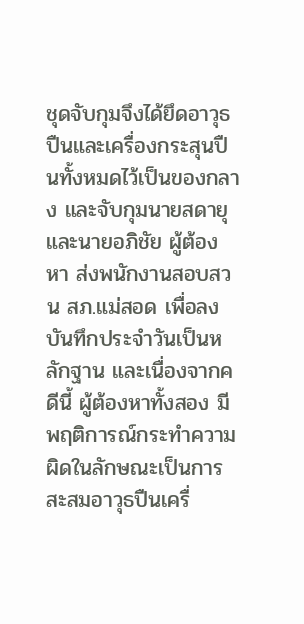ชุดจับกุมจึงได้ยึดอาวุธปืนและเครื่องกระสุนปืนทั้งหมดไว้เป็นของกลาง และจับกุมนายสดายุ และนายอภิชัย ผู้ต้องหา ส่งพนักงานสอบสวน สภ.แม่สอด เพื่อลงบันทึกประจำวันเป็นหลักฐาน และเนื่องจากคดีนี้ ผู้ต้องหาทั้งสอง มีพฤติการณ์กระทำความผิดในลักษณะเป็นการสะสมอาวุธปืนเครื่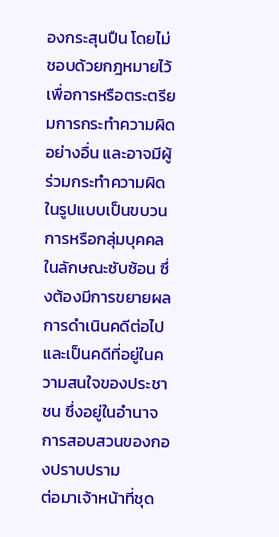องกระสุนปืน โดยไม่ชอบด้วยกฎหมายไว้เพื่อการหรือตระตรียมการกระทำความผิดอย่างอื่น และอาจมีผู้ร่วมกระทำความผิดในรูปแบบเป็นขบวนการหรือกลุ่มบุคคลในลักษณะซับซ้อน ซึ่งต้องมีการขยายผลการดำเนินคดีต่อไป และเป็นคดีที่อยู่ในความสนใจของประชาชน ซึ่งอยู่ในอำนาจการสอบสวนของกองปราบปราม
ต่อมาเจ้าหน้าที่ชุด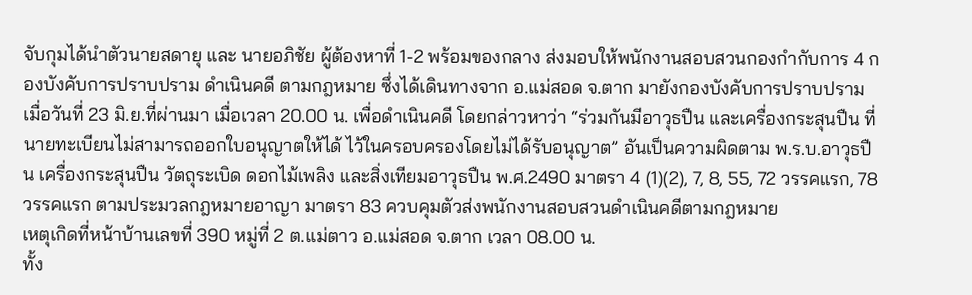จับกุมได้นำตัวนายสดายุ และ นายอภิชัย ผู้ต้องหาที่ 1-2 พร้อมของกลาง ส่งมอบให้พนักงานสอบสวนกองกำกับการ 4 กองบังคับการปราบปราม ดำเนินคดี ตามกฎหมาย ซึ่งได้เดินทางจาก อ.แม่สอด จ.ตาก มายังกองบังคับการปราบปราม เมื่อวันที่ 23 มิ.ย.ที่ผ่านมา เมื่อเวลา 20.00 น. เพื่อดำเนินคดี โดยกล่าวหาว่า “ร่วมกันมีอาวุธปืน และเครื่องกระสุนปืน ที่นายทะเบียนไม่สามารถออกใบอนุญาตให้ได้ ไว้ในครอบครองโดยไม่ได้รับอนุญาต” อันเป็นความผิดตาม พ.ร.บ.อาวุธปืน เครื่องกระสุนปืน วัตถุระเบิด ดอกไม้เพลิง และสิ่งเทียมอาวุธปืน พ.ศ.2490 มาตรา 4 (1)(2), 7, 8, 55, 72 วรรคแรก, 78 วรรคแรก ตามประมวลกฎหมายอาญา มาตรา 83 ควบคุมตัวส่งพนักงานสอบสวนดำเนินคดีตามกฎหมาย
เหตุเกิดที่หน้าบ้านเลขที่ 390 หมู่ที่ 2 ต.แม่ตาว อ.แม่สอด จ.ตาก เวลา 08.00 น.
ทั้ง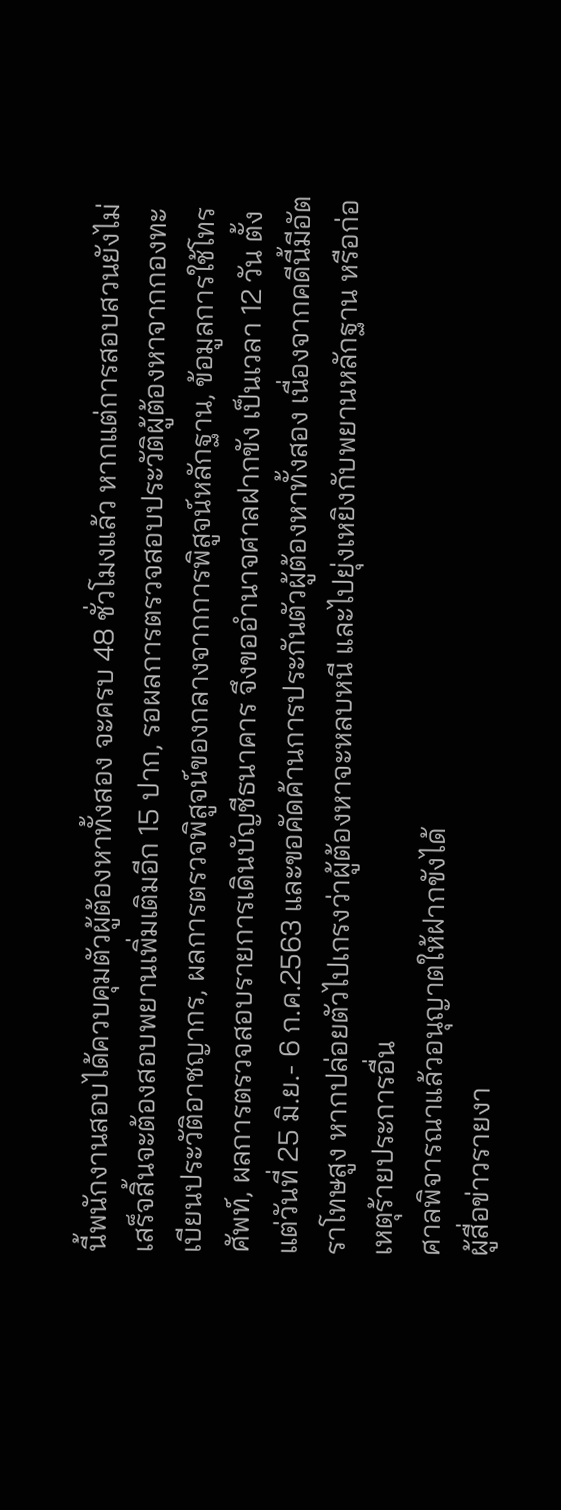นี้พนักงานสอบได้ควบคุมตัวผู้ต้องหาทั้งสอง จะครบ 48 ชั่วโมงแล้ว หากแต่การสอบสวนยังไม่เสร็จสิ้นจะต้องสอบพยานเพิ่มเติมอีก 15 ปาก, รอผลการตรวจสอบประวัติผู้ต้องหาจากกองทะเบียนประวัติอาชญากร, ผลการตรวจพิสูจน์ของกลางจากการพิสูจน์หลักฐาน, ข้อมูลการใช้โทรศัพท์, ผลการตรวจสอบรายการเดินบัญชีธนาคาร จึงขออำนาจศาลฝากขัง เป็นเวลา 12 วัน ตั้งแต่วันที่ 25 มิ.ย.- 6 ก.ค.2563 และขอคัดค้านการประกันตัวผู้ต้องหาทั้งสอง เนื่องจากคดีนี้มีอัตราโทษสูง หากปล่อยตัวไปเกรงว่าผู้ต้องหาจะหลบหนี และไปยุ่งเหยิงกับพยานหลักฐาน หรือก่อเหตุร้ายประการอื่น
ศาลพิจารณาแล้วอนุญาตให้ฝากขังได้
ผู้สื่อข่าวรายงา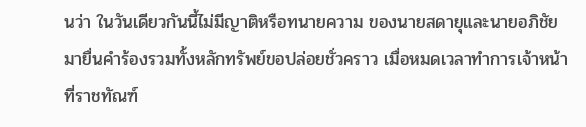นว่า ในวันเดียวกันนี้ไม่มีญาติหรือทนายความ ของนายสดายุและนายอภิชัย มายื่นคำร้องรวมทั้งหลักทรัพย์ขอปล่อยชั่วคราว เมื่อหมดเวลาทำการเจ้าหน้าที่ราชทัณฑ์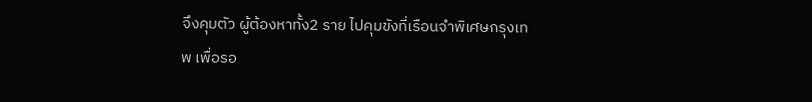จึงคุมตัว ผู้ต้องหาทั้ง2 ราย ไปคุมขังที่เรือนจำพิเศษกรุงเทพ เพื่อรอ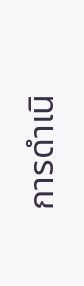การดำเนิ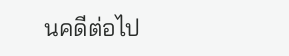นคดีต่อไป